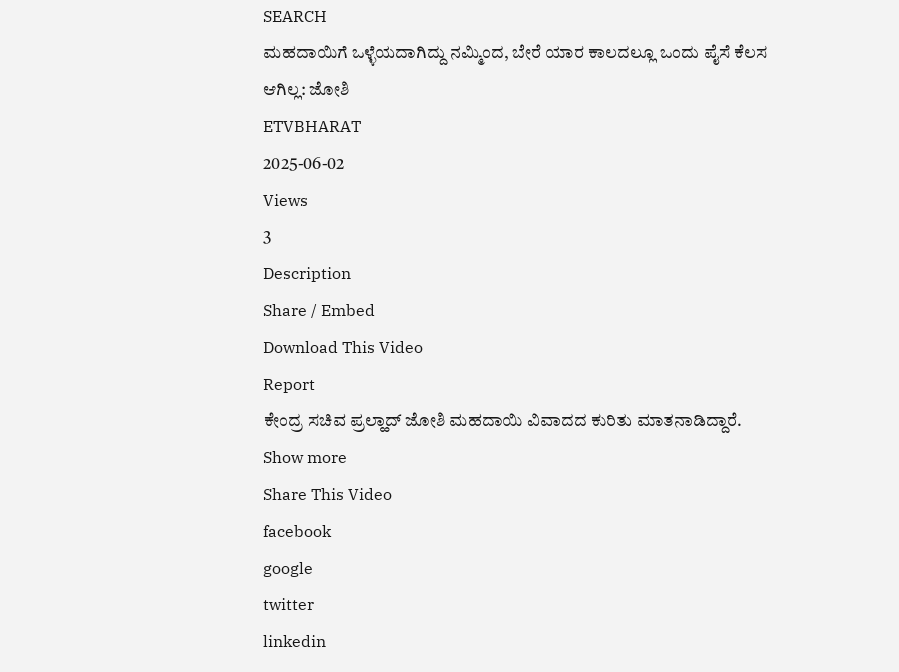SEARCH
ಮಹದಾಯಿಗೆ ಒಳ್ಳೆಯದಾಗಿದ್ದು ನಮ್ಮಿಂದ, ಬೇರೆ ಯಾರ ಕಾಲದಲ್ಲೂ ಒಂದು ಪೈಸೆ ಕೆಲಸ ಆಗಿಲ್ಲ: ಜೋಶಿ
ETVBHARAT
2025-06-02
Views
3
Description
Share / Embed
Download This Video
Report
ಕೇಂದ್ರ ಸಚಿವ ಪ್ರಲ್ಹಾದ್ ಜೋಶಿ ಮಹದಾಯಿ ವಿವಾದದ ಕುರಿತು ಮಾತನಾಡಿದ್ದಾರೆ.
Show more
Share This Video
facebook
google
twitter
linkedin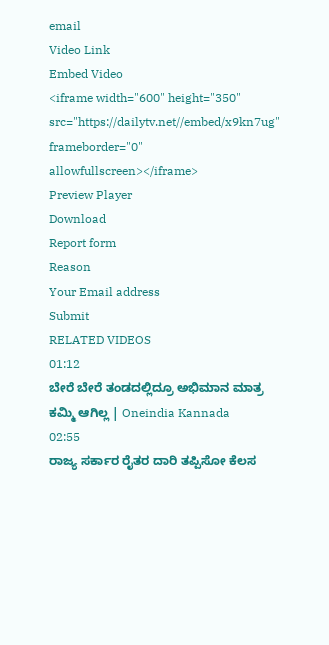email
Video Link
Embed Video
<iframe width="600" height="350" src="https://dailytv.net//embed/x9kn7ug" frameborder="0" allowfullscreen></iframe>
Preview Player
Download
Report form
Reason
Your Email address
Submit
RELATED VIDEOS
01:12
ಬೇರೆ ಬೇರೆ ತಂಡದಲ್ಲಿದ್ರೂ ಅಭಿಮಾನ ಮಾತ್ರ ಕಮ್ಮಿ ಆಗಿಲ್ಲ | Oneindia Kannada
02:55
ರಾಜ್ಯ ಸರ್ಕಾರ ರೈತರ ದಾರಿ ತಪ್ಪಿಸೋ ಕೆಲಸ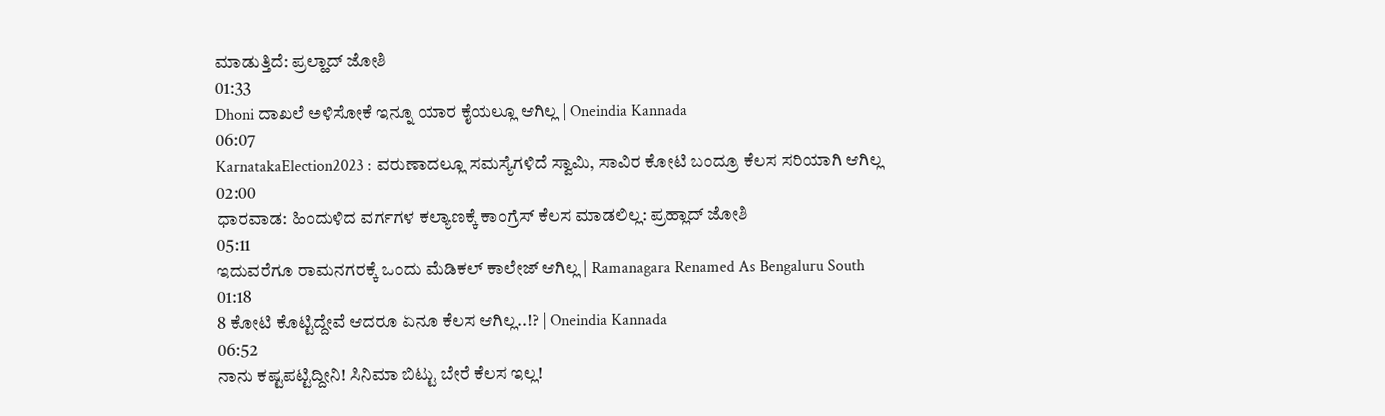ಮಾಡುತ್ತಿದೆ: ಪ್ರಲ್ಹಾದ್ ಜೋಶಿ
01:33
Dhoni ದಾಖಲೆ ಅಳಿಸೋಕೆ ಇನ್ನೂ ಯಾರ ಕೈಯಲ್ಲೂ ಆಗಿಲ್ಲ | Oneindia Kannada
06:07
KarnatakaElection2023 : ವರುಣಾದಲ್ಲೂ ಸಮಸ್ಯೆಗಳಿದೆ ಸ್ವಾಮಿ, ಸಾವಿರ ಕೋಟಿ ಬಂದ್ರೂ ಕೆಲಸ ಸರಿಯಾಗಿ ಆಗಿಲ್ಲ
02:00
ಧಾರವಾಡ: ಹಿಂದುಳಿದ ವರ್ಗಗಳ ಕಲ್ಯಾಣಕ್ಕೆ ಕಾಂಗ್ರೆಸ್ ಕೆಲಸ ಮಾಡಲಿಲ್ಲ: ಪ್ರಹ್ಲಾದ್ ಜೋಶಿ
05:11
ಇದುವರೆಗೂ ರಾಮನಗರಕ್ಕೆ ಒಂದು ಮೆಡಿಕಲ್ ಕಾಲೇಜ್ ಆಗಿಲ್ಲ | Ramanagara Renamed As Bengaluru South
01:18
8 ಕೋಟಿ ಕೊಟ್ಟಿದ್ದೇವೆ ಆದರೂ ಏನೂ ಕೆಲಸ ಆಗಿಲ್ಲ..!? | Oneindia Kannada
06:52
ನಾನು ಕಷ್ಟಪಟ್ಟಿದ್ದೀನಿ! ಸಿನಿಮಾ ಬಿಟ್ಟು ಬೇರೆ ಕೆಲಸ ಇಲ್ಲ!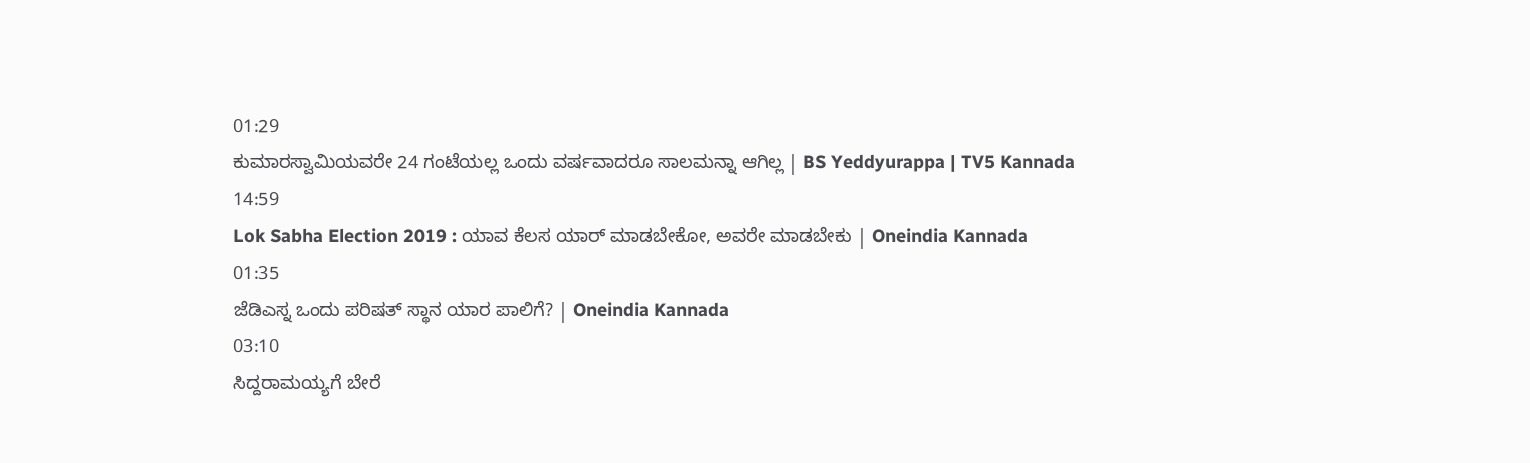01:29
ಕುಮಾರಸ್ವಾಮಿಯವರೇ 24 ಗಂಟೆಯಲ್ಲ ಒಂದು ವರ್ಷವಾದರೂ ಸಾಲಮನ್ನಾ ಆಗಿಲ್ಲ | BS Yeddyurappa | TV5 Kannada
14:59
Lok Sabha Election 2019 : ಯಾವ ಕೆಲಸ ಯಾರ್ ಮಾಡಬೇಕೋ, ಅವರೇ ಮಾಡಬೇಕು | Oneindia Kannada
01:35
ಜೆಡಿಎಸ್ನ ಒಂದು ಪರಿಷತ್ ಸ್ಥಾನ ಯಾರ ಪಾಲಿಗೆ? | Oneindia Kannada
03:10
ಸಿದ್ದರಾಮಯ್ಯಗೆ ಬೇರೆ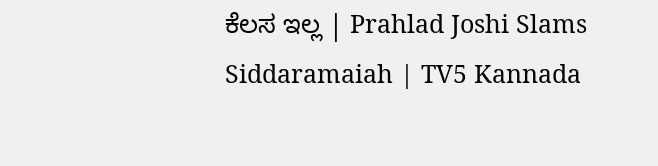ಕೆಲಸ ಇಲ್ಲ | Prahlad Joshi Slams Siddaramaiah | TV5 Kannada